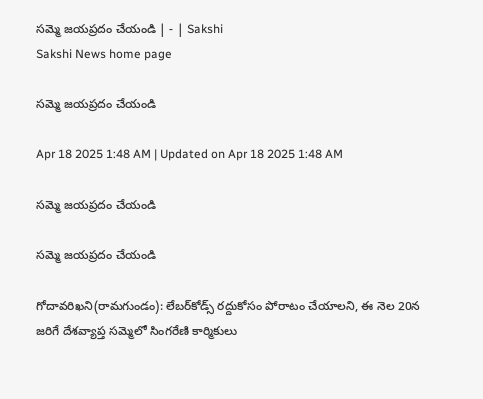సమ్మె జయప్రదం చేయండి | - | Sakshi
Sakshi News home page

సమ్మె జయప్రదం చేయండి

Apr 18 2025 1:48 AM | Updated on Apr 18 2025 1:48 AM

సమ్మె జయప్రదం చేయండి

సమ్మె జయప్రదం చేయండి

గోదావరిఖని(రామగుండం): లేబర్‌కోడ్స్‌ రద్దుకోసం పోరాటం చేయాలని, ఈ నెల 20న జరిగే దేశవ్యాప్త సమ్మెలో సింగరేణి కార్మికులు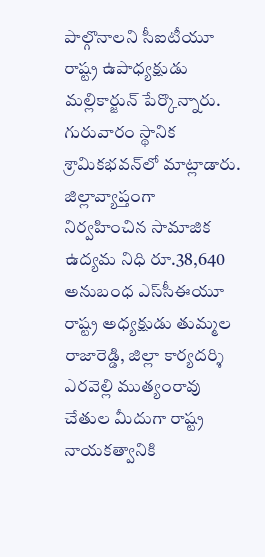పాల్గొనాలని సీఐటీయూ రాష్ట్ర ఉపాధ్యక్షుడు మల్లికార్జున్‌ పేర్కొన్నారు. గురువారం స్థానిక శ్రామికభవన్‌లో మాట్లాడారు. జిల్లావ్యాప్తంగా నిర్వహించిన సామాజిక ఉద్యమ నిధి రూ.38,640 అనుబంధ ఎస్‌సీఈయూ రాష్ట్ర అధ్యక్షుడు తుమ్మల రాజారెడ్డి, జిల్లా కార్యదర్శి ఎరవెల్లి ముత్యంరావు చేతుల మీదుగా రాష్ట్ర నాయకత్వానికి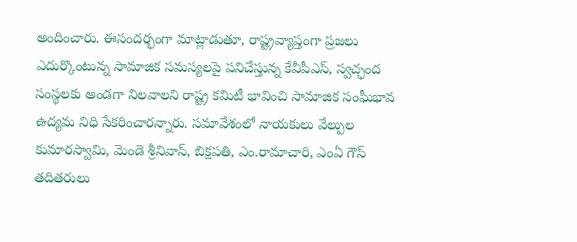అందించారు. ఈసందర్భంగా మాట్లాడుతూ, రాష్ట్రవ్యాప్తంగా ప్రజలు ఎదుర్కొంటున్న సామాజిక సమస్యలపై పనిచేస్తున్న కేవీపీఎస్‌, స్వచ్ఛంద సంస్థలకు అండగా నిలవాలని రాష్ట్ర కమిటీ భావించి సామాజిక సంఘీభావ ఉద్యమ నిధి సేకరించారన్నారు. సమావేశంలో నాయకులు వేల్పుల కుమారస్వామి, మెండె శ్రీనివాస్‌, బిక్షపతి, ఎం.రామాచారి, ఎంఏ గౌస్‌ తదితరులు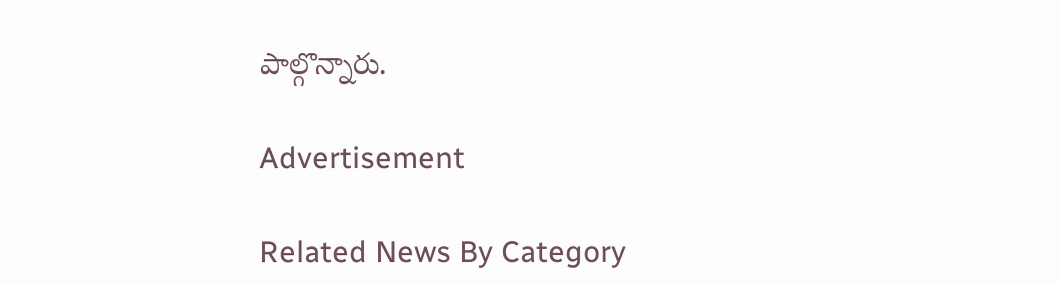పాల్గొన్నారు.

Advertisement

Related News By Category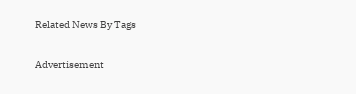Related News By Tags

Advertisement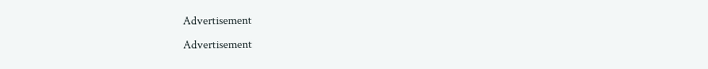Advertisement
Advertisement